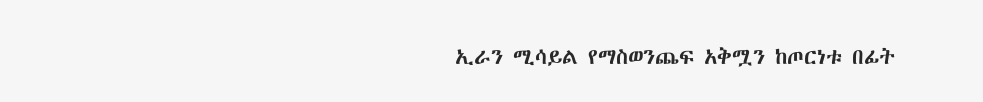ኢራን ሚሳይል የማስወንጨፍ አቅሟን ከጦርነቱ በፊት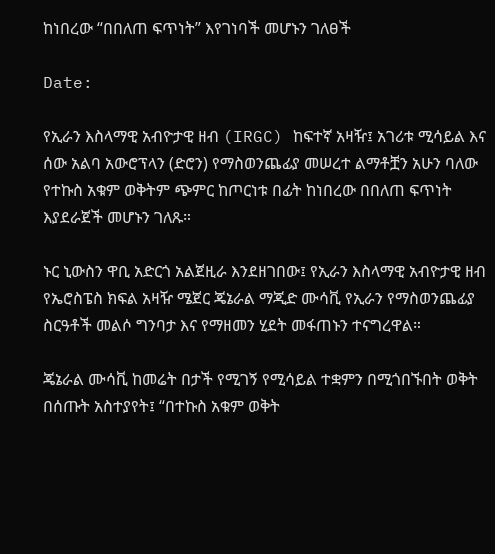ከነበረው “በበለጠ ፍጥነት” እየገነባች መሆኑን ገለፀች

Date:

የኢራን እስላማዊ አብዮታዊ ዘብ (IRGC) ከፍተኛ አዛዥ፤ አገሪቱ ሚሳይል እና ሰው አልባ አውሮፕላን (ድሮን) የማስወንጨፊያ መሠረተ ልማቶቿን አሁን ባለው የተኩስ አቁም ወቅትም ጭምር ከጦርነቱ በፊት ከነበረው በበለጠ ፍጥነት እያደራጀች መሆኑን ገለጹ።

ኑር ኒውስን ዋቢ አድርጎ አልጀዚራ እንደዘገበው፤ የኢራን እስላማዊ አብዮታዊ ዘብ የኤሮስፔስ ክፍል አዛዥ ሜጀር ጄኔራል ማጂድ ሙሳቪ የኢራን የማስወንጨፊያ ስርዓቶች መልሶ ግንባታ እና የማዘመን ሂደት መፋጠኑን ተናግረዋል።

ጄኔራል ሙሳቪ ከመሬት በታች የሚገኝ የሚሳይል ተቋምን በሚጎበኙበት ወቅት በሰጡት አስተያየት፤ “በተኩስ አቁም ወቅት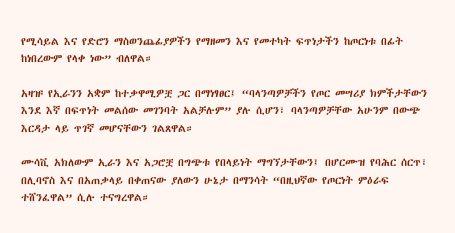የሚሳይል እና የድሮን ማስወንጨፊያዎችን የማዘመን እና የመተካት ፍጥነታችን ከጦርነቱ በፊት ከነበረውም የላቀ ነው” ብለዋል።

አዛዡ የኢራንን አቋም ከተቃዋሚዎቿ ጋር በማነፃፀር፤ “ባላንጣዎቻችን የጦር መሣሪያ ክምችታቸውን እንደ እኛ በፍጥነት መልሰው መገንባት አልቻሉም” ያሉ ሲሆን፣ ባላንጣዎቻቸው አሁንም በውጭ እርዳታ ላይ ጥገኛ መሆናቸውን ገልጸዋል።

ሙሳቪ አክለውም ኢራን እና አጋሮቿ በግጭቱ የበላይነት ማግኘታቸውን፤ በሆርሙዝ የባሕር ሰርጥ፣ በሊባኖስ እና በአጠቃላይ በቀጠናው ያለውን ሁኔታ በማንሳት “በዚህኛው የጦርነት ምዕራፍ ተሸንፈዋል” ሲሉ ተናግረዋል።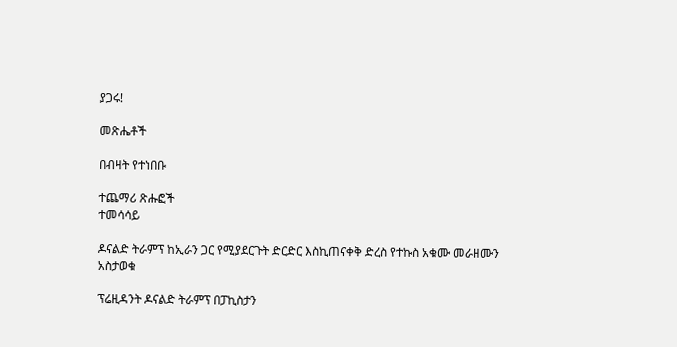ያጋሩ!

መጽሔቶች

በብዛት የተነበቡ

ተጨማሪ ጽሑፎች
ተመሳሳይ

ዶናልድ ትራምፕ ከኢራን ጋር የሚያደርጉት ድርድር እስኪጠናቀቅ ድረስ የተኩስ አቁሙ መራዘሙን አስታወቁ

ፕሬዚዳንት ዶናልድ ትራምፕ በፓኪስታን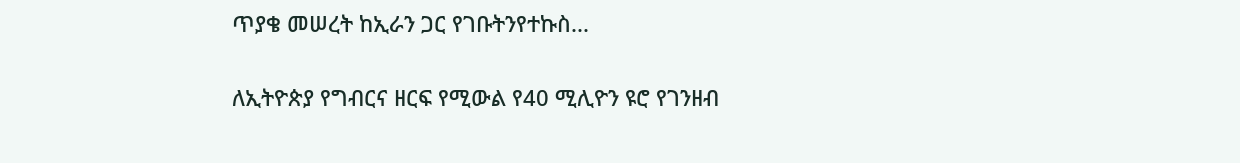ጥያቄ መሠረት ከኢራን ጋር የገቡትንየተኩስ...

ለኢትዮጵያ የግብርና ዘርፍ የሚውል የ40 ሚሊዮን ዩሮ የገንዘብ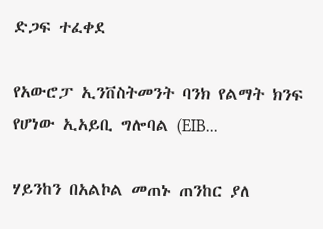ድጋፍ ተፈቀደ

የአውሮፓ ኢንቨስትመንት ባንክ የልማት ክንፍ የሆነው ኢአይቢ ግሎባል (EIB...

ሃይንከን በአልኮል መጠኑ ጠንከር ያለ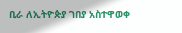ቢራ ለኢትዮጵያ ገበያ አስተዋወቀ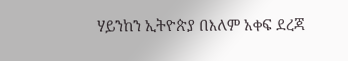ሃይንከን ኢትዮጵያ በእለም አቀፍ ደረጃ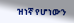ዝነኛ የሆነውን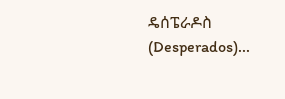ዴሰፔራዶስ (Desperados)...